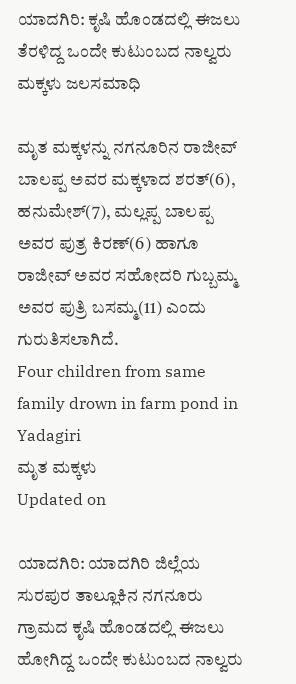ಯಾದಗಿರಿ: ಕೃಷಿ ಹೊಂಡದಲ್ಲಿ ಈಜಲು ತೆರಳಿದ್ದ ಒಂದೇ ಕುಟುಂಬದ ನಾಲ್ವರು ಮಕ್ಕಳು ಜಲಸಮಾಧಿ

ಮೃತ ಮಕ್ಕಳನ್ನು ನಗನೂರಿನ ರಾಜೀವ್ ಬಾಲಪ್ಪ ಅವರ ಮಕ್ಕಳಾದ ಶರತ್(6), ಹನುಮೇಶ್(7), ಮಲ್ಲಪ್ಪ ಬಾಲಪ್ಪ ಅವರ ಪುತ್ರ ಕಿರಣ್(6) ಹಾಗೂ ರಾಜೀವ್ ಅವರ ಸಹೋದರಿ ಗುಬ್ಬಮ್ಮ ಅವರ ಪುತ್ರಿ ಬಸಮ್ಮ(11) ಎಂದು ಗುರುತಿಸಲಾಗಿದೆ.
Four children from same family drown in farm pond in Yadagiri
ಮೃತ ಮಕ್ಕಳು
Updated on

ಯಾದಗಿರಿ: ಯಾದಗಿರಿ ಜಿಲ್ಲೆಯ ಸುರಪುರ ತಾಲ್ಲೂಕಿನ ನಗನೂರು ಗ್ರಾಮದ ಕೃಷಿ ಹೊಂಡದಲ್ಲಿ ಈಜಲು ಹೋಗಿದ್ದ ಒಂದೇ ಕುಟುಂಬದ ನಾಲ್ವರು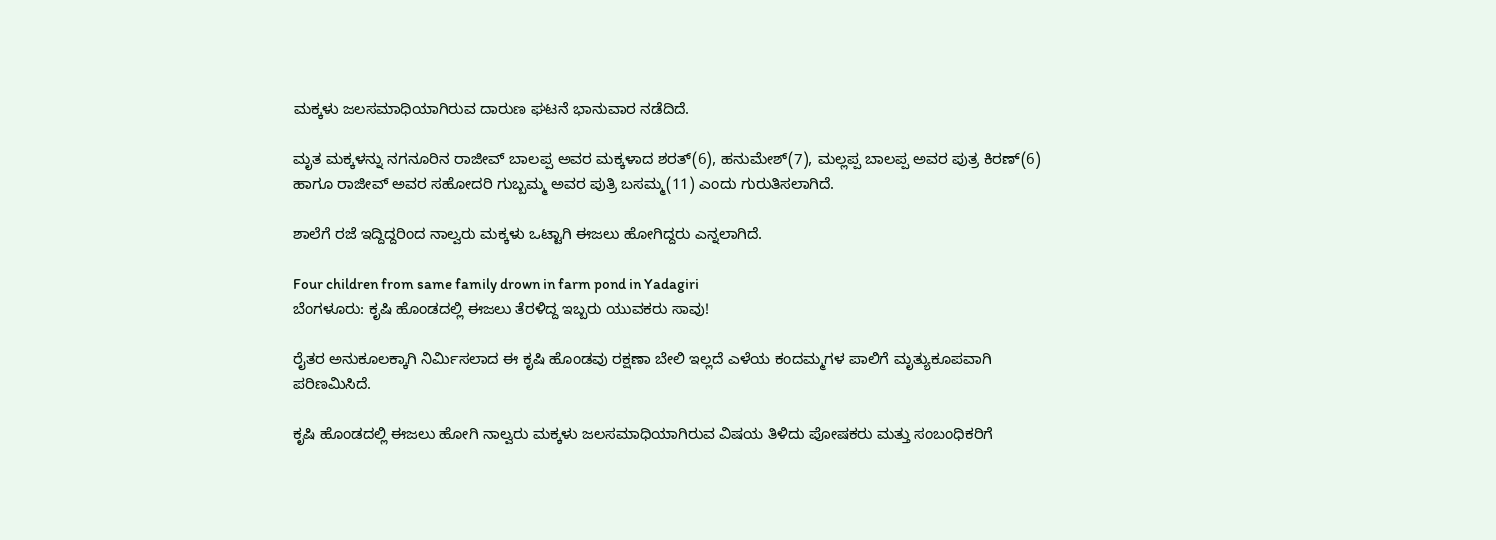ಮಕ್ಕಳು ಜಲಸಮಾಧಿಯಾಗಿರುವ ದಾರುಣ ಘಟನೆ ಭಾನುವಾರ ನಡೆದಿದೆ.

ಮೃತ ಮಕ್ಕಳನ್ನು ನಗನೂರಿನ ರಾಜೀವ್ ಬಾಲಪ್ಪ ಅವರ ಮಕ್ಕಳಾದ ಶರತ್(6), ಹನುಮೇಶ್(7), ಮಲ್ಲಪ್ಪ ಬಾಲಪ್ಪ ಅವರ ಪುತ್ರ ಕಿರಣ್(6) ಹಾಗೂ ರಾಜೀವ್ ಅವರ ಸಹೋದರಿ ಗುಬ್ಬಮ್ಮ ಅವರ ಪುತ್ರಿ ಬಸಮ್ಮ(11) ಎಂದು ಗುರುತಿಸಲಾಗಿದೆ.

ಶಾಲೆಗೆ ರಜೆ ಇದ್ದಿದ್ದರಿಂದ ನಾಲ್ವರು ಮಕ್ಕಳು ಒಟ್ಟಾಗಿ ಈಜಲು ಹೋಗಿದ್ದರು ಎನ್ನಲಾಗಿದೆ.

Four children from same family drown in farm pond in Yadagiri
ಬೆಂಗಳೂರು: ಕೃಷಿ ಹೊಂಡದಲ್ಲಿ ಈಜಲು ತೆರಳಿದ್ದ ಇಬ್ಬರು ಯುವಕರು ಸಾವು!

ರೈತರ ಅನುಕೂಲಕ್ಕಾಗಿ ನಿರ್ಮಿಸಲಾದ ಈ ಕೃಷಿ ಹೊಂಡವು ರಕ್ಷಣಾ ಬೇಲಿ ಇಲ್ಲದೆ ಎಳೆಯ ಕಂದಮ್ಮಗಳ ಪಾಲಿಗೆ ಮೃತ್ಯುಕೂಪವಾಗಿ ಪರಿಣಮಿಸಿದೆ.

ಕೃಷಿ ಹೊಂಡದಲ್ಲಿ ಈಜಲು ಹೋಗಿ ನಾಲ್ವರು ಮಕ್ಕಳು ಜಲಸಮಾಧಿಯಾಗಿರುವ ವಿಷಯ ತಿಳಿದು ಪೋಷಕರು ಮತ್ತು ಸಂಬಂಧಿಕರಿಗೆ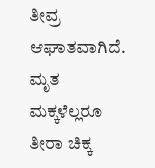ತೀವ್ರ ಆಘಾತವಾಗಿದೆ. ಮೃತ ಮಕ್ಕಳೆಲ್ಲರೂ ತೀರಾ ಚಿಕ್ಕ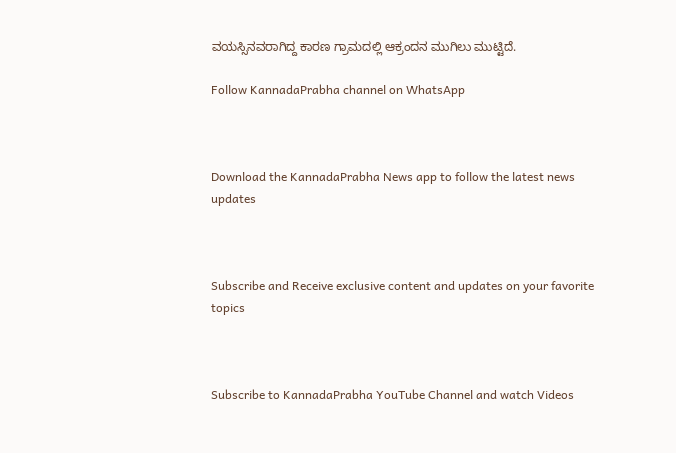ವಯಸ್ಸಿನವರಾಗಿದ್ದ ಕಾರಣ ಗ್ರಾಮದಲ್ಲಿ ಆಕ್ರಂದನ ಮುಗಿಲು ಮುಟ್ಟಿದೆ.

Follow KannadaPrabha channel on WhatsApp



Download the KannadaPrabha News app to follow the latest news updates



Subscribe and Receive exclusive content and updates on your favorite topics



Subscribe to KannadaPrabha YouTube Channel and watch Videos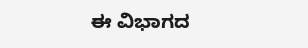ಈ ವಿಭಾಗದ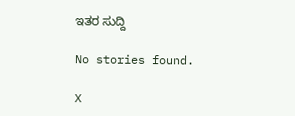ಇತರ ಸುದ್ದಿ

No stories found.

X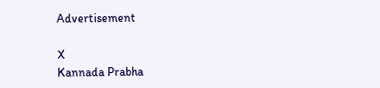Advertisement

X
Kannada Prabha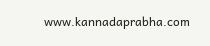www.kannadaprabha.com